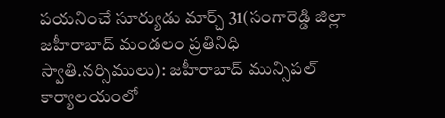పయనించే సూర్యుడు మార్చ్ 31(సంగారెడ్డి జిల్లా జహీరాబాద్ మండలం ప్రతినిధి స్వాతి.నర్సిములు): జహీరాబాద్ మున్సిపల్ కార్యాలయంలో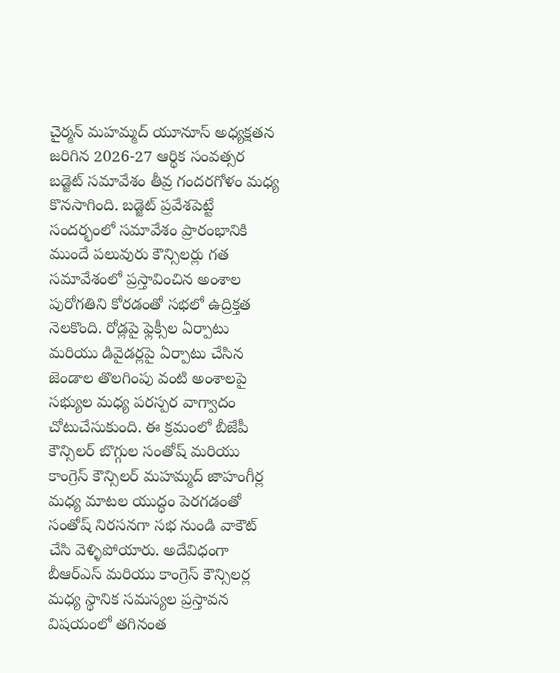చైర్మన్ మహమ్మద్ యూనూస్ అధ్యక్షతన జరిగిన 2026-27 ఆర్థిక సంవత్సర బడ్జెట్ సమావేశం తీవ్ర గందరగోళం మధ్య కొనసాగింది. బడ్జెట్ ప్రవేశపెట్టే సందర్భంలో సమావేశం ప్రారంభానికి ముందే పలువురు కౌన్సిలర్లు గత సమావేశంలో ప్రస్తావించిన అంశాల పురోగతిని కోరడంతో సభలో ఉద్రిక్తత నెలకొంది. రోడ్లపై ఫ్లెక్సీల ఏర్పాటు మరియు డివైడర్లపై ఏర్పాటు చేసిన జెండాల తొలగింపు వంటి అంశాలపై సభ్యుల మధ్య పరస్పర వాగ్వాదం చోటుచేసుకుంది. ఈ క్రమంలో బీజేపీ కౌన్సిలర్ బొగ్గుల సంతోష్ మరియు కాంగ్రెస్ కౌన్సిలర్ మహమ్మద్ జాహంగీర్ల మధ్య మాటల యుద్ధం పెరగడంతో సంతోష్ నిరసనగా సభ నుండి వాకౌట్ చేసి వెళ్ళిపోయారు. అదేవిధంగా బీఆర్ఎస్ మరియు కాంగ్రెస్ కౌన్సిలర్ల మధ్య స్థానిక సమస్యల ప్రస్తావన విషయంలో తగినంత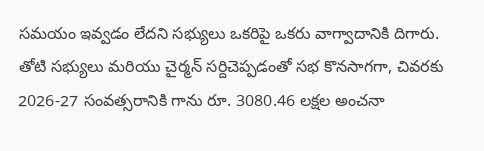సమయం ఇవ్వడం లేదని సభ్యులు ఒకరిపై ఒకరు వాగ్వాదానికి దిగారు. తోటి సభ్యులు మరియు చైర్మన్ సర్దిచెప్పడంతో సభ కొనసాగగా, చివరకు 2026-27 సంవత్సరానికి గాను రూ. 3080.46 లక్షల అంచనా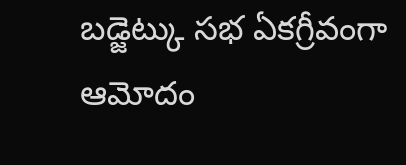బడ్జెట్కు సభ ఏకగ్రీవంగా ఆమోదం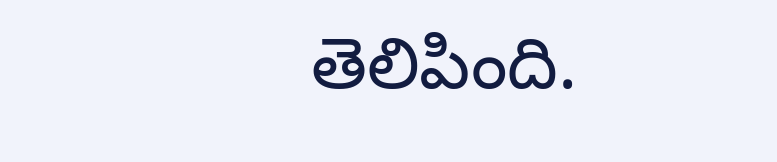తెలిపింది.